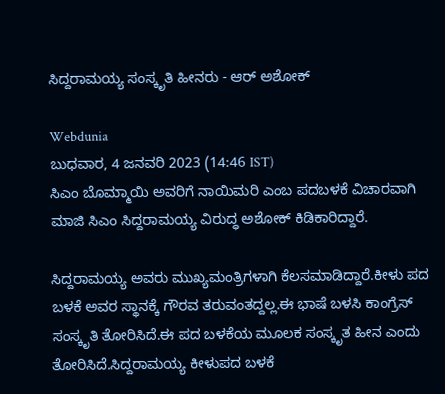ಸಿದ್ದರಾಮಯ್ಯ ಸಂಸ್ಕೃತಿ ಹೀನರು - ಆರ್ ಅಶೋಕ್

Webdunia
ಬುಧವಾರ, 4 ಜನವರಿ 2023 (14:46 IST)
ಸಿಎಂ ಬೊಮ್ಮಾಯಿ ಅವರಿಗೆ‌ ನಾಯಿಮರಿ ಎಂಬ ಪದ‌ಬಳಕೆ ವಿಚಾರವಾಗಿ ಮಾಜಿ ಸಿಎಂ ಸಿದ್ದರಾಮಯ್ಯ ವಿರುದ್ಧ ಅಶೋಕ್ ಕಿಡಿಕಾರಿದ್ದಾರೆ.

ಸಿದ್ದರಾಮಯ್ಯ ಅವರು ಮುಖ್ಯಮಂತ್ರಿಗಳಾಗಿ‌ ಕೆಲಸ‌ಮಾಡಿದ್ದಾರೆ.ಕೀಳು ಪದ ಬಳಕೆ ಅವರ ಸ್ಥಾನಕ್ಕೆ ಗೌರವ ತರುವಂತದ್ದಲ್ಲ.ಈ ಭಾಷೆ ಬಳಸಿ ಕಾಂಗ್ರೆಸ್ ಸಂಸ್ಕೃತಿ ತೋರಿಸಿದೆ.ಈ‌ ಪದ ಬಳಕೆಯ ಮೂಲಕ ಸಂಸ್ಕೃತ ಹೀನ ಎಂದು ತೋರಿಸಿದೆ.ಸಿದ್ದರಾಮಯ್ಯ ಕೀಳುಪದ ಬಳಕೆ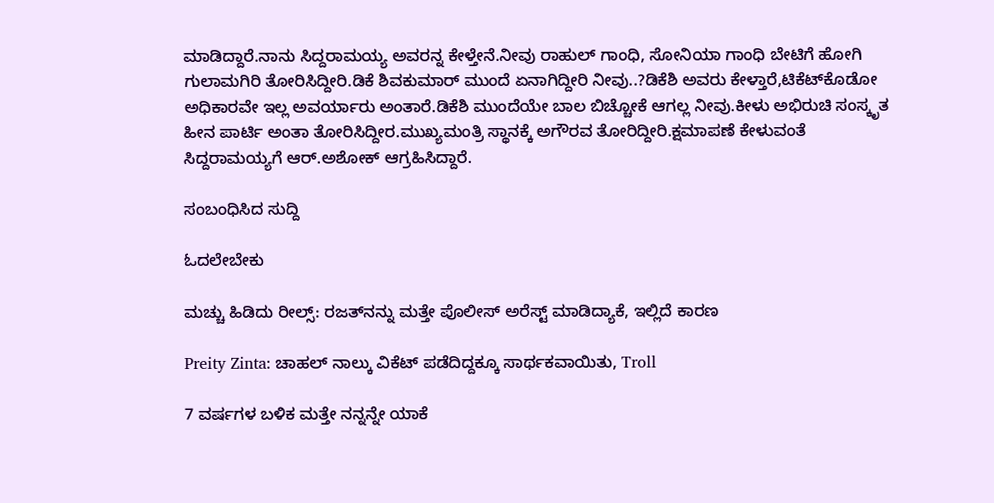ಮಾಡಿದ್ದಾರೆ.ನಾನು ಸಿದ್ದರಾಮಯ್ಯ ಅವರನ್ನ‌ ಕೇಳ್ತೇನೆ.ನೀವು ರಾಹುಲ್ ಗಾಂಧಿ, ಸೋನಿಯಾ ಗಾಂಧಿ‌ ಬೇಟಿಗೆ ಹೋಗಿ ಗುಲಾಮಗಿರಿ ತೋರಿಸಿದ್ದೀರಿ.ಡಿಕೆ ಶಿವಕುಮಾರ್ ಮುಂದೆ ಏನಾಗಿದ್ದೀರಿ ನೀವು..?ಡಿಕೆಶಿ ಅವರು ಕೇಳ್ತಾರೆ,ಟಿಕೆಟ್‌ಕೊಡೋ ಅಧಿಕಾರವೇ ಇಲ್ಲ ಅವರ್ಯಾರು ಅಂತಾರೆ.ಡಿಕೆಶಿ ಮುಂದೆಯೇ ಬಾಲ ಬಿಚ್ಚೋಕೆ ಆಗಲ್ಲ ನೀವು.ಕೀಳು ಅಭಿರುಚಿ ಸಂಸ್ಕೃತ ಹೀನ ಪಾರ್ಟಿ ಅಂತಾ ತೋರಿಸಿದ್ದೀರ.ಮುಖ್ಯಮಂತ್ರಿ ಸ್ಥಾನಕ್ಕೆ ಅಗೌರವ ತೋರಿದ್ದೀರಿ.ಕ್ಷಮಾಪಣೆ ಕೇಳುವಂತೆ ಸಿದ್ದರಾಮಯ್ಯಗೆ ಆರ್.ಅಶೋಕ್ ಆಗ್ರಹಿಸಿದ್ದಾರೆ.

ಸಂಬಂಧಿಸಿದ ಸುದ್ದಿ

ಓದಲೇಬೇಕು

ಮಚ್ಚು ಹಿಡಿದು ರೀಲ್ಸ್‌: ರಜತ್‌ನನ್ನು ಮತ್ತೇ ಪೊಲೀಸ್ ಅರೆಸ್ಟ್ ಮಾಡಿದ್ಯಾಕೆ, ಇಲ್ಲಿದೆ ಕಾರಣ

Preity Zinta: ಚಾಹಲ್ ನಾಲ್ಕು ವಿಕೆಟ್ ಪಡೆದಿದ್ದಕ್ಕೂ ಸಾರ್ಥಕವಾಯಿತು, Troll

7 ವರ್ಷಗಳ ಬಳಿಕ ಮತ್ತೇ ನನ್ನನ್ನೇ ಯಾಕೆ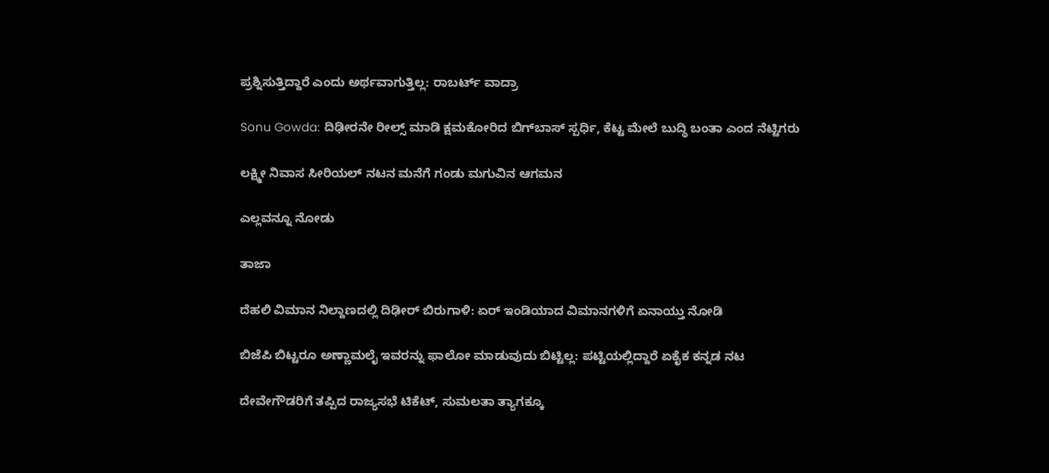ಪ್ರಶ್ನಿಸುತ್ತಿದ್ದಾರೆ ಎಂದು ಅರ್ಥವಾಗುತ್ತಿಲ್ಲ: ರಾಬರ್ಟ್‌ ವಾದ್ರಾ

Sonu Gowda: ದಿಢೀರನೇ ರೀಲ್ಸ್ ಮಾಡಿ ಕ್ಷಮಕೋರಿದ ಬಿಗ್‌ಬಾಸ್‌ ಸ್ಪರ್ಧಿ, ಕೆಟ್ಟ ಮೇಲೆ ಬುದ್ಧಿ ಬಂತಾ ಎಂದ ನೆಟ್ಟಿಗರು

ಲಕ್ಷ್ಮೀ ನಿವಾಸ ಸೀರಿಯಲ್ ನಟನ ಮನೆಗೆ ಗಂಡು ಮಗುವಿನ ಆಗಮನ

ಎಲ್ಲವನ್ನೂ ನೋಡು

ತಾಜಾ

ದೆಹಲಿ ವಿಮಾನ ನಿಲ್ದಾಣದಲ್ಲಿ ದಿಢೀರ್ ಬಿರುಗಾಳಿ: ಏರ್ ಇಂಡಿಯಾದ ವಿಮಾನಗಳಿಗೆ ಏನಾಯ್ತು ನೋಡಿ

ಬಿಜೆಪಿ ಬಿಟ್ಟರೂ ಅಣ್ಣಾಮಲೈ ಇವರನ್ನು ಫಾಲೋ ಮಾಡುವುದು ಬಿಟ್ಟಿಲ್ಲ: ಪಟ್ಟಿಯಲ್ಲಿದ್ದಾರೆ ಏಕೈಕ ಕನ್ನಡ ನಟ

ದೇವೇಗೌಡರಿಗೆ ತಪ್ಪಿದ ರಾಜ್ಯಸಭೆ ಟಿಕೆಟ್, ಸುಮಲತಾ ತ್ಯಾಗಕ್ಕೂ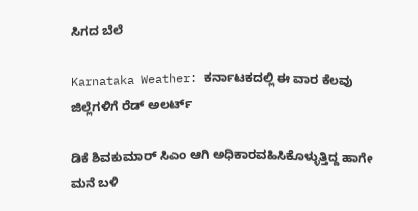ಸಿಗದ ಬೆಲೆ

Karnataka Weather: ಕರ್ನಾಟಕದಲ್ಲಿ ಈ ವಾರ ಕೆಲವು ಜಿಲ್ಲೆಗಳಿಗೆ ರೆಡ್ ಅಲರ್ಟ್

ಡಿಕೆ ಶಿವಕುಮಾರ್ ಸಿಎಂ ಆಗಿ ಅಧಿಕಾರವಹಿಸಿಕೊಳ್ಳುತ್ತಿದ್ದ ಹಾಗೇ ಮನೆ ಬಳಿ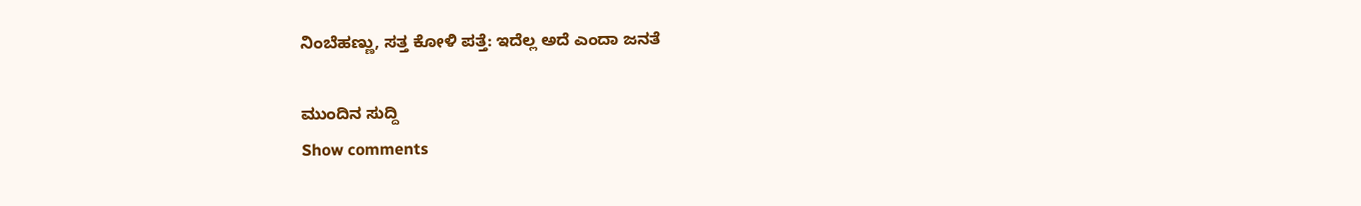ನಿಂಬೆಹಣ್ಣು, ಸತ್ತ ಕೋಳಿ ಪತ್ತೆ: ಇದೆಲ್ಲ ಅದೆ ಎಂದಾ ಜನತೆ

ಮುಂದಿನ ಸುದ್ದಿ
Show comments